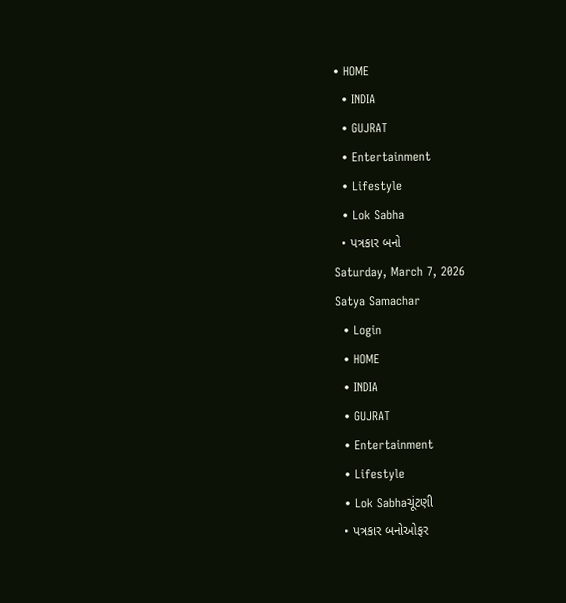• HOME
  • INDIA
  • GUJRAT
  • Entertainment
  • Lifestyle
  • Lok Sabha
  • પત્રકાર બનો
Saturday, March 7, 2026
Satya Samachar
  • Login
  • HOME
  • INDIA
  • GUJRAT
  • Entertainment
  • Lifestyle
  • Lok Sabhaચૂંટણી
  • પત્રકાર બનોઓફર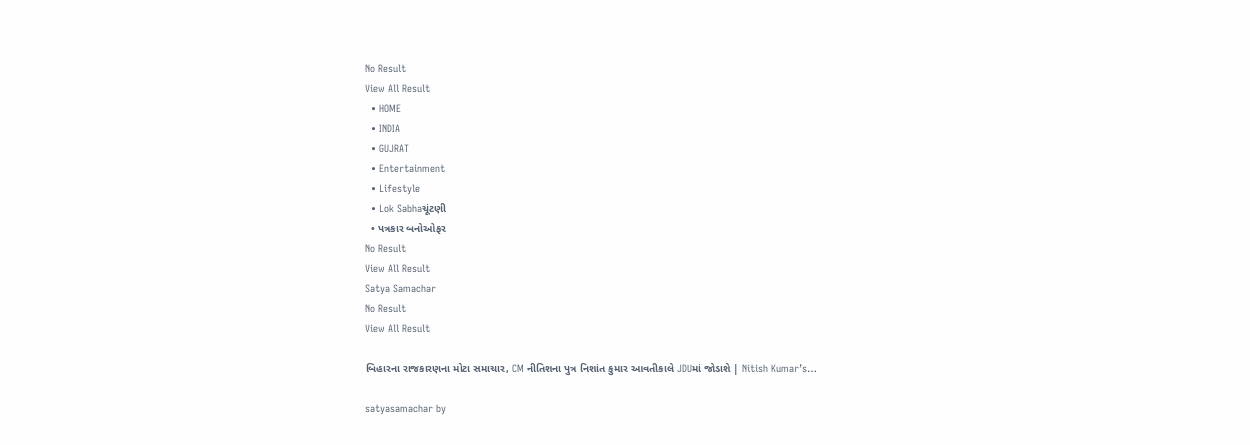No Result
View All Result
  • HOME
  • INDIA
  • GUJRAT
  • Entertainment
  • Lifestyle
  • Lok Sabhaચૂંટણી
  • પત્રકાર બનોઓફર
No Result
View All Result
Satya Samachar
No Result
View All Result

બિહારના રાજકારણના મોટા સમાચાર, CM નીતિશના પુત્ર નિશાંત કુમાર આવતીકાલે JDUમાં જોડાશે | Nitish Kumar’s…

satyasamachar by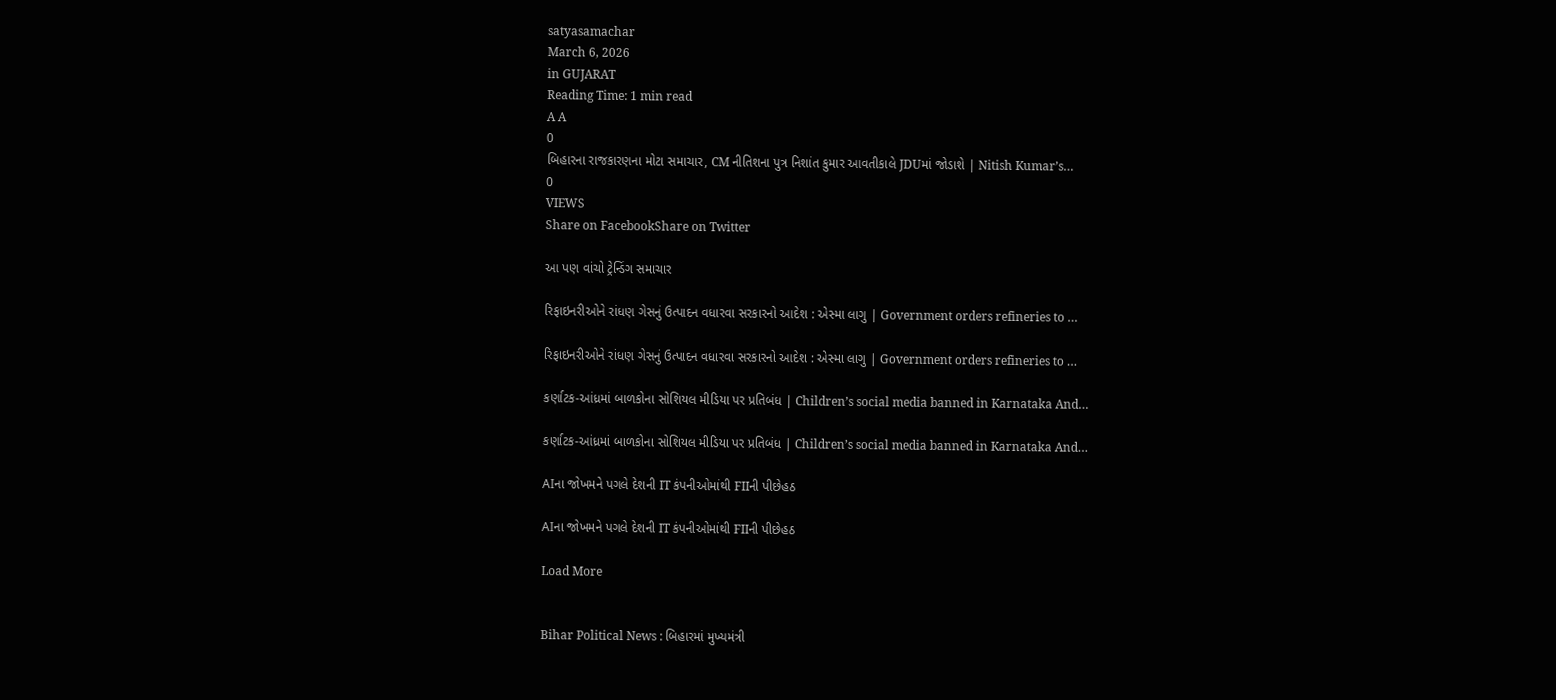satyasamachar
March 6, 2026
in GUJARAT
Reading Time: 1 min read
A A
0
બિહારના રાજકારણના મોટા સમાચાર, CM નીતિશના પુત્ર નિશાંત કુમાર આવતીકાલે JDUમાં જોડાશે | Nitish Kumar’s…
0
VIEWS
Share on FacebookShare on Twitter

આ પણ વાંચો ટ્રેન્ડિંગ સમાચાર

રિફાઇનરીઓને રાંધણ ગેસનું ઉત્પાદન વધારવા સરકારનો આદેશ : એસ્મા લાગુ | Government orders refineries to …

રિફાઇનરીઓને રાંધણ ગેસનું ઉત્પાદન વધારવા સરકારનો આદેશ : એસ્મા લાગુ | Government orders refineries to …

કર્ણાટક-આંધ્રમાં બાળકોના સોશિયલ મીડિયા પર પ્રતિબંધ | Children’s social media banned in Karnataka And…

કર્ણાટક-આંધ્રમાં બાળકોના સોશિયલ મીડિયા પર પ્રતિબંધ | Children’s social media banned in Karnataka And…

AIના જોખમને પગલે દેશની IT કંપનીઓમાંથી FIIની પીછેહઠ

AIના જોખમને પગલે દેશની IT કંપનીઓમાંથી FIIની પીછેહઠ

Load More


Bihar Political News : બિહારમાં મુખ્યમંત્રી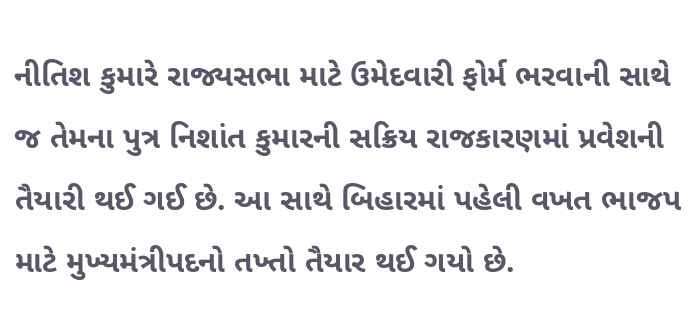નીતિશ કુમારે રાજ્યસભા માટે ઉમેદવારી ફોર્મ ભરવાની સાથે જ તેમના પુત્ર નિશાંત કુમારની સક્રિય રાજકારણમાં પ્રવેશની તૈયારી થઈ ગઈ છે. આ સાથે બિહારમાં પહેલી વખત ભાજપ માટે મુખ્યમંત્રીપદનો તખ્તો તૈયાર થઈ ગયો છે.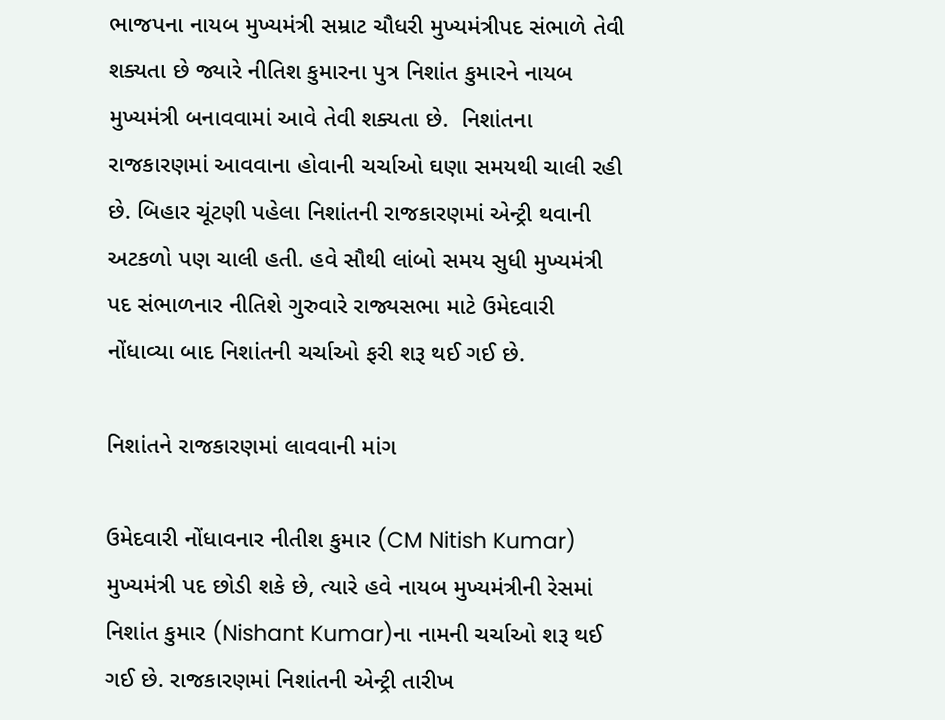ભાજપના નાયબ મુખ્યમંત્રી સમ્રાટ ચૌધરી મુખ્યમંત્રીપદ સંભાળે તેવી શક્યતા છે જ્યારે નીતિશ કુમારના પુત્ર નિશાંત કુમારને નાયબ મુખ્યમંત્રી બનાવવામાં આવે તેવી શક્યતા છે.  નિશાંતના રાજકારણમાં આવવાના હોવાની ચર્ચાઓ ઘણા સમયથી ચાલી રહી છે. બિહાર ચૂંટણી પહેલા નિશાંતની રાજકારણમાં એન્ટ્રી થવાની અટકળો પણ ચાલી હતી. હવે સૌથી લાંબો સમય સુધી મુખ્યમંત્રી પદ સંભાળનાર નીતિશે ગુરુવારે રાજ્યસભા માટે ઉમેદવારી નોંધાવ્યા બાદ નિશાંતની ચર્ચાઓ ફરી શરૂ થઈ ગઈ છે.

નિશાંતને રાજકારણમાં લાવવાની માંગ

ઉમેદવારી નોંધાવનાર નીતીશ કુમાર (CM Nitish Kumar) મુખ્યમંત્રી પદ છોડી શકે છે, ત્યારે હવે નાયબ મુખ્યમંત્રીની રેસમાં નિશાંત કુમાર (Nishant Kumar)ના નામની ચર્ચાઓ શરૂ થઈ ગઈ છે. રાજકારણમાં નિશાંતની એન્ટ્રી તારીખ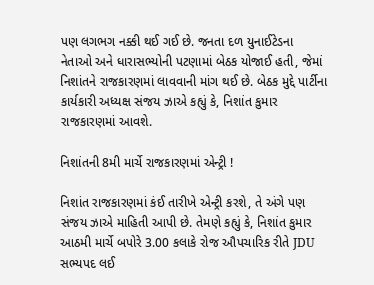પણ લગભગ નક્કી થઈ ગઈ છે. જનતા દળ યુનાઈટેડના નેતાઓ અને ધારાસભ્યોની પટણામાં બેઠક યોજાઈ હતી, જેમાં નિશાંતને રાજકારણમાં લાવવાની માંગ થઈ છે. બેઠક મુદ્દે પાર્ટીના કાર્યકારી અધ્યક્ષ સંજય ઝાએ કહ્યું કે, નિશાંત કુમાર રાજકારણમાં આવશે.

નિશાંતની 8મી માર્ચે રાજકારણમાં એન્ટ્રી !

નિશાંત રાજકારણમાં કંઈ તારીખે એન્ટ્રી કરશે, તે અંગે પણ સંજય ઝાએ માહિતી આપી છે. તેમણે કહ્યું કે, નિશાંત કુમાર આઠમી માર્ચે બપોરે 3.00 કલાકે રોજ ઔપચારિક રીતે JDU સભ્યપદ લઈ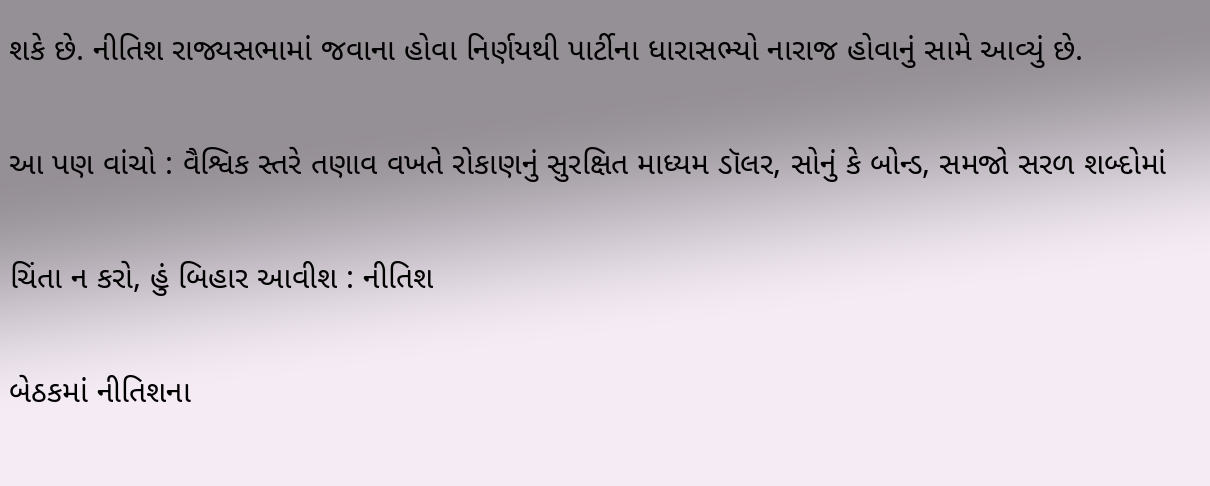શકે છે. નીતિશ રાજ્યસભામાં જવાના હોવા નિર્ણયથી પાર્ટીના ધારાસભ્યો નારાજ હોવાનું સામે આવ્યું છે.

આ પણ વાંચો : વૈશ્વિક સ્તરે તણાવ વખતે રોકાણનું સુરક્ષિત માધ્યમ ડૉલર, સોનું કે બોન્ડ, સમજો સરળ શબ્દોમાં

ચિંતા ન કરો, હું બિહાર આવીશ : નીતિશ

બેઠકમાં નીતિશના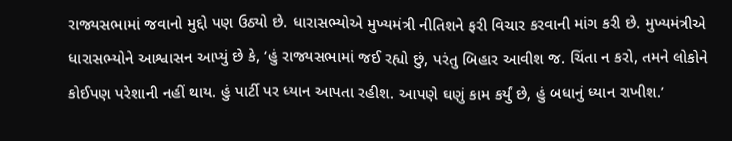રાજ્યસભામાં જવાનો મુદ્દો પણ ઉઠ્યો છે. ધારાસભ્યોએ મુખ્યમંત્રી નીતિશને ફરી વિચાર કરવાની માંગ કરી છે. મુખ્યમંત્રીએ ધારાસભ્યોને આશ્વાસન આપ્યું છે કે, ‘હું રાજ્યસભામાં જઈ રહ્યો છું, પરંતુ બિહાર આવીશ જ. ચિંતા ન કરો, તમને લોકોને કોઈપણ પરેશાની નહીં થાય. હું પાર્ટી પર ધ્યાન આપતા રહીશ. આપણે ઘણું કામ કર્યું છે, હું બધાનું ધ્યાન રાખીશ.’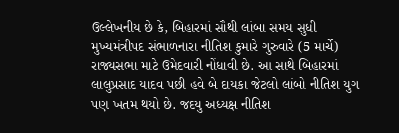ઉલ્લેખનીય છે કે, બિહારમાં સૌથી લાંબા સમય સુધી મુખ્યમંત્રીપદ સંભાળનારા નીતિશ કુમારે ગુરુવારે (5 માર્ચે) રાજ્યસભા માટે ઉમેદવારી નોંધાવી છે. આ સાથે બિહારમાં લાલુપ્રસાદ યાદવ પછી હવે બે દાયકા જેટલો લાંબો નીતિશ યુગ પણ ખતમ થયો છે. જદયુ અધ્યક્ષ નીતિશ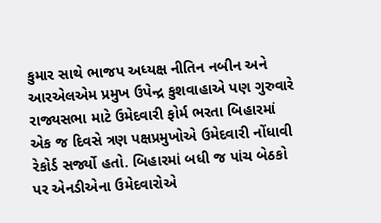કુમાર સાથે ભાજપ અધ્યક્ષ નીતિન નબીન અને આરએલએમ પ્રમુખ ઉપેન્દ્ર કુશવાહાએ પણ ગુરુવારે રાજ્યસભા માટે ઉમેદવારી ફોર્મ ભરતા બિહારમાં એક જ દિવસે ત્રણ પક્ષપ્રમુખોએ ઉમેદવારી નોંધાવી રેકોર્ડ સર્જ્યો હતો. બિહારમાં બધી જ પાંચ બેઠકો પર એનડીએના ઉમેદવારોએ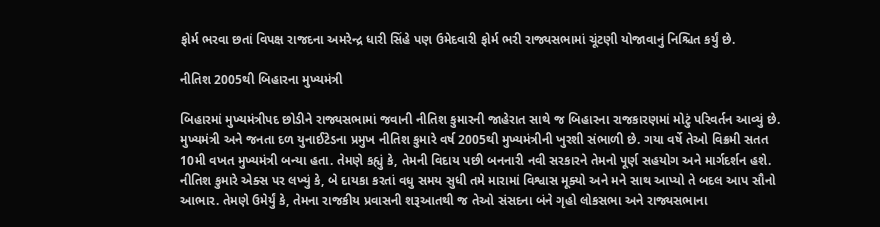ફોર્મ ભરવા છતાં વિપક્ષ રાજદના અમરેન્દ્ર ધારી સિંહે પણ ઉમેદવારી ફોર્મ ભરી રાજ્યસભામાં ચૂંટણી યોજાવાનું નિશ્ચિત કર્યું છે.

નીતિશ 2005થી બિહારના મુખ્યમંત્રી

બિહારમાં મુખ્યમંત્રીપદ છોડીને રાજ્યસભામાં જવાની નીતિશ કુમારની જાહેરાત સાથે જ બિહારના રાજકારણમાં મોટું પરિવર્તન આવ્યું છે. મુખ્યમંત્રી અને જનતા દળ યુનાઈટેડના પ્રમુખ નીતિશ કુમારે વર્ષ 2005થી મુખ્યમંત્રીની ખુરશી સંભાળી છે. ગયા વર્ષે તેઓ વિક્રમી સતત 10મી વખત મુખ્યમંત્રી બન્યા હતા. તેમણે કહ્યું કે, તેમની વિદાય પછી બનનારી નવી સરકારને તેમનો પૂર્ણ સહયોગ અને માર્ગદર્શન હશે. નીતિશ કુમારે એક્સ પર લખ્યું કે, બે દાયકા કરતાં વધુ સમય સુધી તમે મારામાં વિશ્વાસ મૂક્યો અને મને સાથ આપ્યો તે બદલ આપ સૌનો આભાર. તેમણે ઉમેર્યું કે, તેમના રાજકીય પ્રવાસની શરૂઆતથી જ તેઓ સંસદના બંને ગૃહો લોકસભા અને રાજ્યસભાના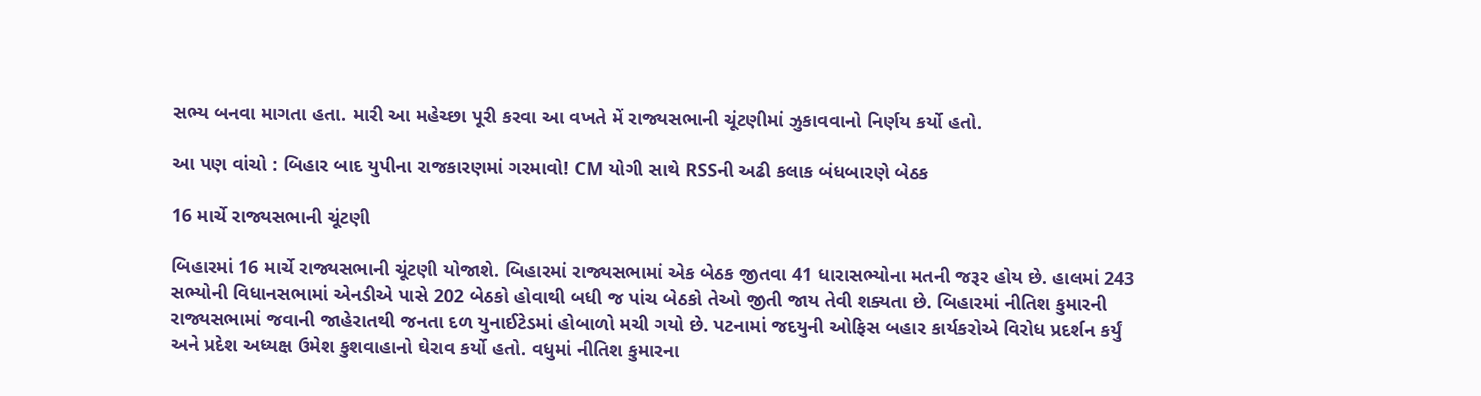સભ્ય બનવા માગતા હતા. મારી આ મહેચ્છા પૂરી કરવા આ વખતે મેં રાજ્યસભાની ચૂંટણીમાં ઝુકાવવાનો નિર્ણય કર્યો હતો.

આ પણ વાંચો : બિહાર બાદ યુપીના રાજકારણમાં ગરમાવો! CM યોગી સાથે RSSની અઢી કલાક બંધબારણે બેઠક

16 માર્ચે રાજ્યસભાની ચૂંટણી

બિહારમાં 16 માર્ચે રાજ્યસભાની ચૂંટણી યોજાશે. બિહારમાં રાજ્યસભામાં એક બેઠક જીતવા 41 ધારાસભ્યોના મતની જરૂર હોય છે. હાલમાં 243 સભ્યોની વિધાનસભામાં એનડીએ પાસે 202 બેઠકો હોવાથી બધી જ પાંચ બેઠકો તેઓ જીતી જાય તેવી શક્યતા છે. બિહારમાં નીતિશ કુમારની રાજ્યસભામાં જવાની જાહેરાતથી જનતા દળ યુનાઈટેડમાં હોબાળો મચી ગયો છે. પટનામાં જદયુની ઓફિસ બહાર કાર્યકરોએ વિરોધ પ્રદર્શન કર્યું અને પ્રદેશ અધ્યક્ષ ઉમેશ કુશવાહાનો ઘેરાવ કર્યો હતો. વધુમાં નીતિશ કુમારના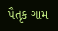પૈતૃક ગામ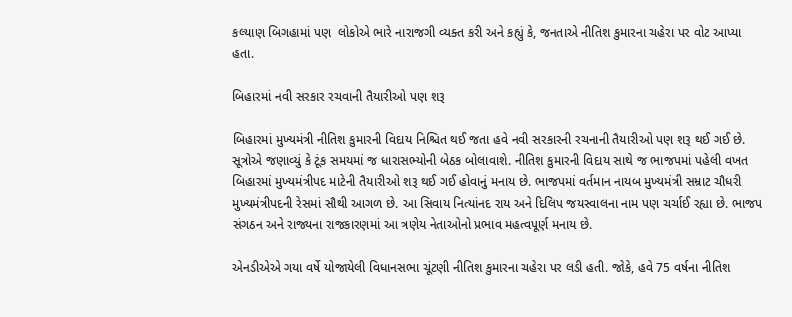કલ્યાણ બિગહામાં પણ  લોકોએ ભારે નારાજગી વ્યક્ત કરી અને કહ્યું કે, જનતાએ નીતિશ કુમારના ચહેરા પર વોટ આપ્યા હતા.

બિહારમાં નવી સરકાર રચવાની તૈયારીઓ પણ શરૂ

બિહારમાં મુખ્યમંત્રી નીતિશ કુમારની વિદાય નિશ્ચિત થઈ જતા હવે નવી સરકારની રચનાની તૈયારીઓ પણ શરૂ થઈ ગઈ છે. સૂત્રોએ જણાવ્યું કે ટૂંક સમયમાં જ ધારાસભ્યોની બેઠક બોલાવાશે. નીતિશ કુમારની વિદાય સાથે જ ભાજપમાં પહેલી વખત બિહારમાં મુખ્યમંત્રીપદ માટેની તૈયારીઓ શરૂ થઈ ગઈ હોવાનું મનાય છે. ભાજપમાં વર્તમાન નાયબ મુખ્યમંત્રી સમ્રાટ ચૌધરી મુખ્યમંત્રીપદની રેસમાં સૌથી આગળ છે. આ સિવાય નિત્યાંનદ રાય અને દિલિપ જયસ્વાલના નામ પણ ચર્ચાઈ રહ્યા છે. ભાજપ સંગઠન અને રાજ્યના રાજકારણમાં આ ત્રણેય નેતાઓનો પ્રભાવ મહત્વપૂર્ણ મનાય છે.

એનડીએએ ગયા વર્ષે યોજાયેલી વિધાનસભા ચૂંટણી નીતિશ કુમારના ચહેરા પર લડી હતી. જોકે, હવે 75 વર્ષના નીતિશ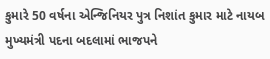કુમારે 50 વર્ષના એન્જિનિયર પુત્ર નિશાંત કુમાર માટે નાયબ મુખ્યમંત્રી પદના બદલામાં ભાજપને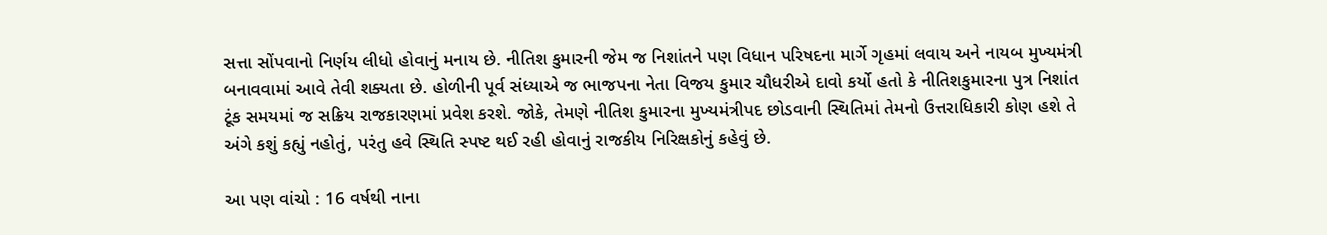સત્તા સોંપવાનો નિર્ણય લીધો હોવાનું મનાય છે. નીતિશ કુમારની જેમ જ નિશાંતને પણ વિધાન પરિષદના માર્ગે ગૃહમાં લવાય અને નાયબ મુખ્યમંત્રી બનાવવામાં આવે તેવી શક્યતા છે. હોળીની પૂર્વ સંધ્યાએ જ ભાજપના નેતા વિજય કુમાર ચૌધરીએ દાવો કર્યો હતો કે નીતિશકુમારના પુત્ર નિશાંત ટૂંક સમયમાં જ સક્રિય રાજકારણમાં પ્રવેશ કરશે. જોકે, તેમણે નીતિશ કુમારના મુખ્યમંત્રીપદ છોડવાની સ્થિતિમાં તેમનો ઉત્તરાધિકારી કોણ હશે તે અંગે કશું કહ્યું નહોતું, પરંતુ હવે સ્થિતિ સ્પષ્ટ થઈ રહી હોવાનું રાજકીય નિરિક્ષકોનું કહેવું છે.

આ પણ વાંચો : 16 વર્ષથી નાના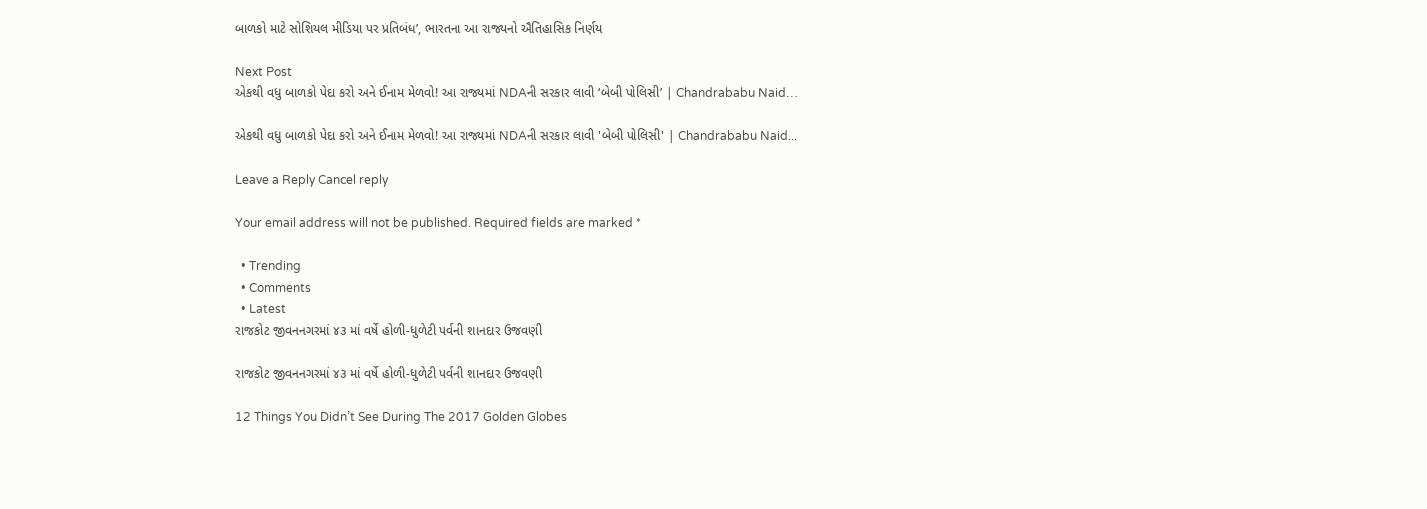બાળકો માટે સોશિયલ મીડિયા પર પ્રતિબંધ’, ભારતના આ રાજ્યનો ઐતિહાસિક નિર્ણય

Next Post
એકથી વધુ બાળકો પેદા કરો અને ઈનામ મેળવો! આ રાજ્યમાં NDAની સરકાર લાવી ‘બેબી પોલિસી’ | Chandrababu Naid…

એકથી વધુ બાળકો પેદા કરો અને ઈનામ મેળવો! આ રાજ્યમાં NDAની સરકાર લાવી 'બેબી પોલિસી' | Chandrababu Naid...

Leave a Reply Cancel reply

Your email address will not be published. Required fields are marked *

  • Trending
  • Comments
  • Latest
રાજકોટ જીવનનગરમાં ૪૩ માં વર્ષે હોળી-ધુળેટી પર્વની શાનદાર ઉજવણી

રાજકોટ જીવનનગરમાં ૪૩ માં વર્ષે હોળી-ધુળેટી પર્વની શાનદાર ઉજવણી

12 Things You Didn’t See During The 2017 Golden Globes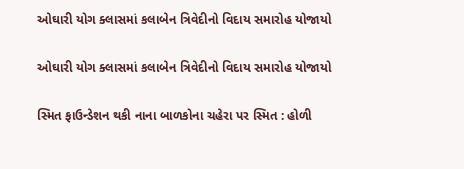ઓઘારી યોગ ક્લાસમાં કલાબેન ત્રિવેદીનો વિદાય સમારોહ યોજાયો

ઓઘારી યોગ ક્લાસમાં કલાબેન ત્રિવેદીનો વિદાય સમારોહ યોજાયો

સ્મિત ફાઉન્ડેશન થકી નાના બાળકોના ચહેરા પર સ્મિત : હોળી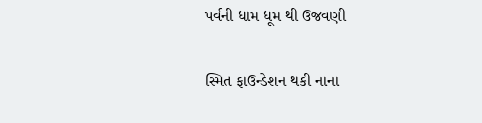પર્વની ધામ ધૂમ થી ઉજવણી

સ્મિત ફાઉન્ડેશન થકી નાના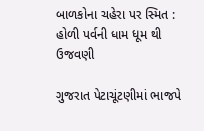બાળકોના ચહેરા પર સ્મિત : હોળી પર્વની ધામ ધૂમ થી ઉજવણી

ગુજરાત પેટાચૂંટણીમાં ભાજપે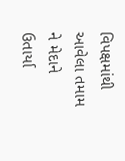વિપક્ષમાંથી આવેલા તમામ ને મેદાને ઉતાર્યા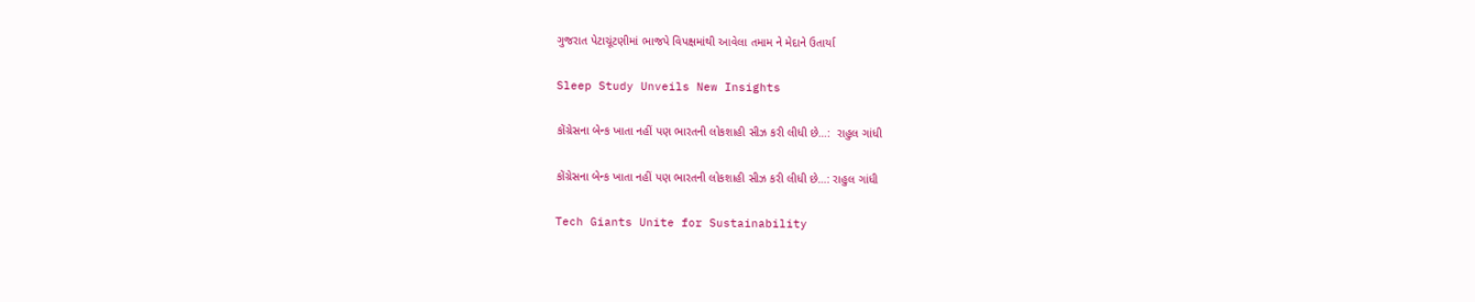ગુજરાત પેટાચૂંટણીમાં ભાજપે વિપક્ષમાંથી આવેલા તમામ ને મેદાને ઉતાર્યા

Sleep Study Unveils New Insights

કોંગ્રેસના બેન્ક ખાતા નહીં પણ ભારતની લોકશાહી સીઝ કરી લીધી છે…:  રાહુલ ગાંધી

કોંગ્રેસના બેન્ક ખાતા નહીં પણ ભારતની લોકશાહી સીઝ કરી લીધી છે…: રાહુલ ગાંધી

Tech Giants Unite for Sustainability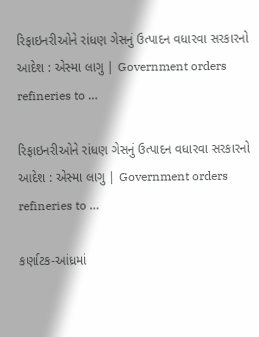રિફાઇનરીઓને રાંધણ ગેસનું ઉત્પાદન વધારવા સરકારનો આદેશ : એસ્મા લાગુ | Government orders refineries to …

રિફાઇનરીઓને રાંધણ ગેસનું ઉત્પાદન વધારવા સરકારનો આદેશ : એસ્મા લાગુ | Government orders refineries to …

કર્ણાટક-આંધ્રમાં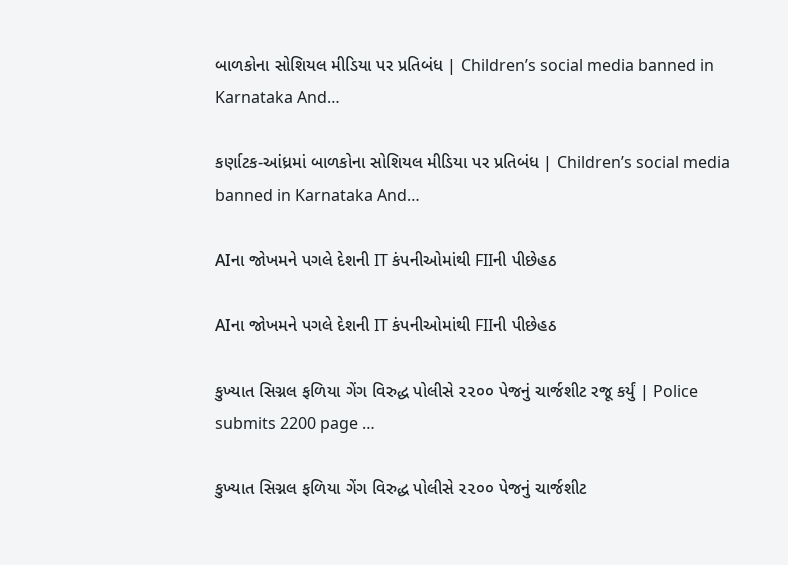બાળકોના સોશિયલ મીડિયા પર પ્રતિબંધ | Children’s social media banned in Karnataka And…

કર્ણાટક-આંધ્રમાં બાળકોના સોશિયલ મીડિયા પર પ્રતિબંધ | Children’s social media banned in Karnataka And…

AIના જોખમને પગલે દેશની IT કંપનીઓમાંથી FIIની પીછેહઠ

AIના જોખમને પગલે દેશની IT કંપનીઓમાંથી FIIની પીછેહઠ

કુખ્યાત સિગ્નલ ફળિયા ગેંગ વિરુદ્ધ પોલીસે ૨૨૦૦ પેજનું ચાર્જશીટ રજૂ કર્યું | Police submits 2200 page …

કુખ્યાત સિગ્નલ ફળિયા ગેંગ વિરુદ્ધ પોલીસે ૨૨૦૦ પેજનું ચાર્જશીટ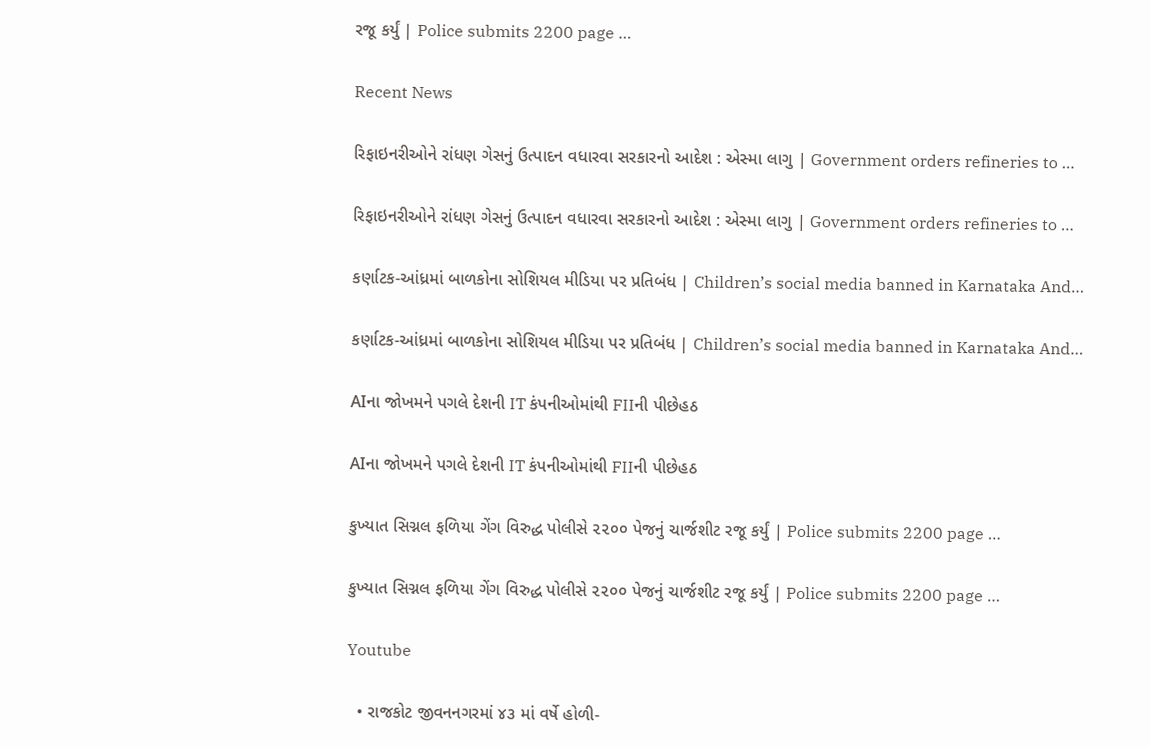રજૂ કર્યું | Police submits 2200 page …

Recent News

રિફાઇનરીઓને રાંધણ ગેસનું ઉત્પાદન વધારવા સરકારનો આદેશ : એસ્મા લાગુ | Government orders refineries to …

રિફાઇનરીઓને રાંધણ ગેસનું ઉત્પાદન વધારવા સરકારનો આદેશ : એસ્મા લાગુ | Government orders refineries to …

કર્ણાટક-આંધ્રમાં બાળકોના સોશિયલ મીડિયા પર પ્રતિબંધ | Children’s social media banned in Karnataka And…

કર્ણાટક-આંધ્રમાં બાળકોના સોશિયલ મીડિયા પર પ્રતિબંધ | Children’s social media banned in Karnataka And…

AIના જોખમને પગલે દેશની IT કંપનીઓમાંથી FIIની પીછેહઠ

AIના જોખમને પગલે દેશની IT કંપનીઓમાંથી FIIની પીછેહઠ

કુખ્યાત સિગ્નલ ફળિયા ગેંગ વિરુદ્ધ પોલીસે ૨૨૦૦ પેજનું ચાર્જશીટ રજૂ કર્યું | Police submits 2200 page …

કુખ્યાત સિગ્નલ ફળિયા ગેંગ વિરુદ્ધ પોલીસે ૨૨૦૦ પેજનું ચાર્જશીટ રજૂ કર્યું | Police submits 2200 page …

Youtube

  • રાજકોટ જીવનનગરમાં ૪૩ માં વર્ષે હોળી-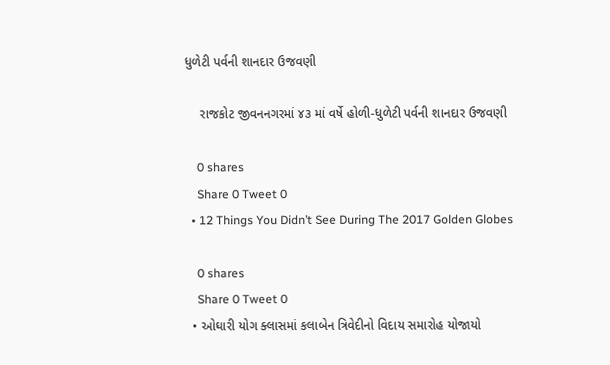ધુળેટી પર્વની શાનદાર ઉજવણી

    રાજકોટ જીવનનગરમાં ૪૩ માં વર્ષે હોળી-ધુળેટી પર્વની શાનદાર ઉજવણી

    0 shares
    Share 0 Tweet 0
  • 12 Things You Didn’t See During The 2017 Golden Globes

    0 shares
    Share 0 Tweet 0
  • ઓઘારી યોગ ક્લાસમાં કલાબેન ત્રિવેદીનો વિદાય સમારોહ યોજાયો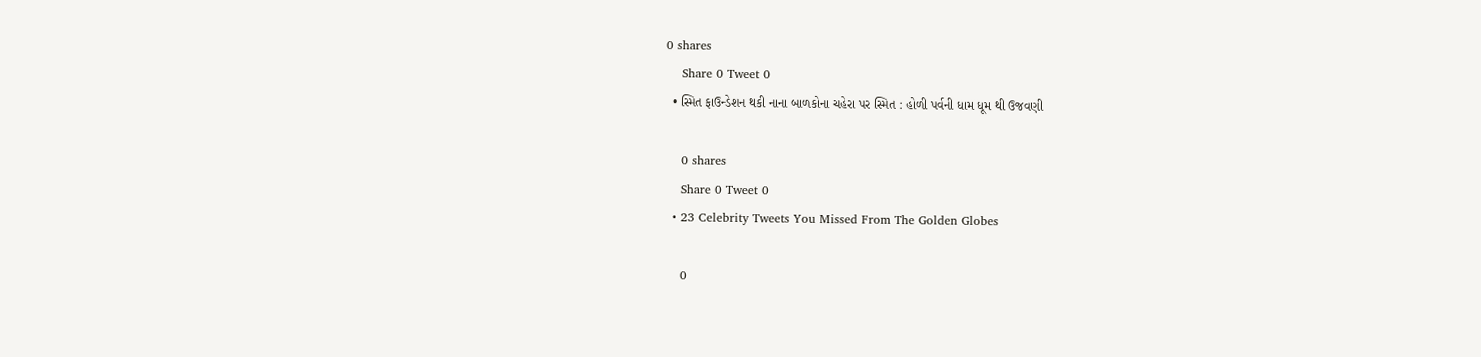0 shares
    Share 0 Tweet 0
  • સ્મિત ફાઉન્ડેશન થકી નાના બાળકોના ચહેરા પર સ્મિત : હોળી પર્વની ધામ ધૂમ થી ઉજવણી

    0 shares
    Share 0 Tweet 0
  • 23 Celebrity Tweets You Missed From The Golden Globes

    0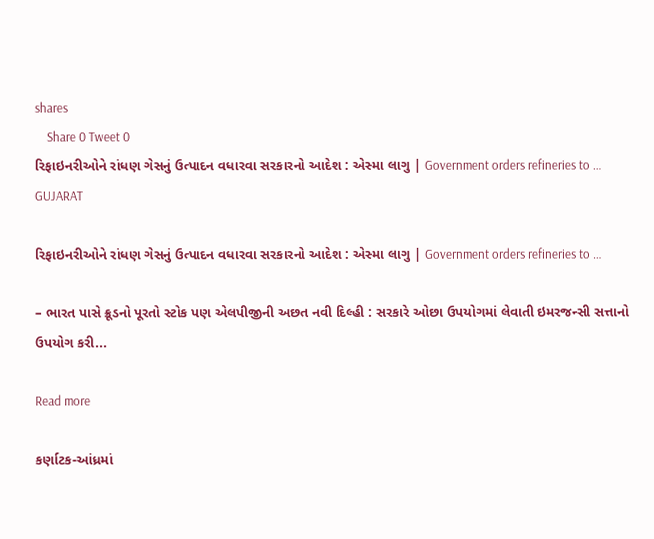shares
    Share 0 Tweet 0
રિફાઇનરીઓને રાંધણ ગેસનું ઉત્પાદન વધારવા સરકારનો આદેશ : એસ્મા લાગુ | Government orders refineries to …
GUJARAT

રિફાઇનરીઓને રાંધણ ગેસનું ઉત્પાદન વધારવા સરકારનો આદેશ : એસ્મા લાગુ | Government orders refineries to …

– ભારત પાસે ક્રૂડનો પૂરતો સ્ટોક પણ એલપીજીની અછત નવી દિલ્હી : સરકારે ઓછા ઉપયોગમાં લેવાતી ઇમરજન્સી સત્તાનો ઉપયોગ કરી...

Read more

કર્ણાટક-આંધ્રમાં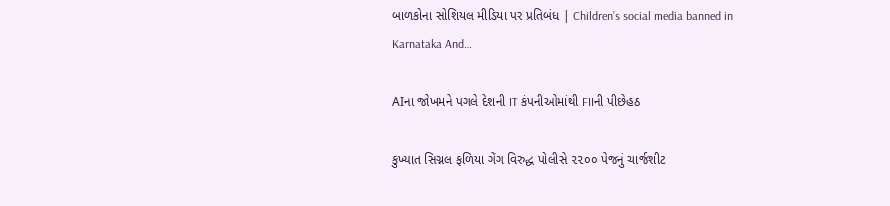બાળકોના સોશિયલ મીડિયા પર પ્રતિબંધ | Children’s social media banned in Karnataka And…

AIના જોખમને પગલે દેશની IT કંપનીઓમાંથી FIIની પીછેહઠ

કુખ્યાત સિગ્નલ ફળિયા ગેંગ વિરુદ્ધ પોલીસે ૨૨૦૦ પેજનું ચાર્જશીટ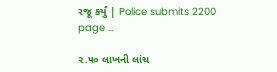રજૂ કર્યું | Police submits 2200 page …

૨.૫૦ લાખની લાંચ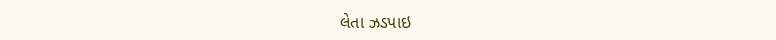લેતા ઝડપાઇ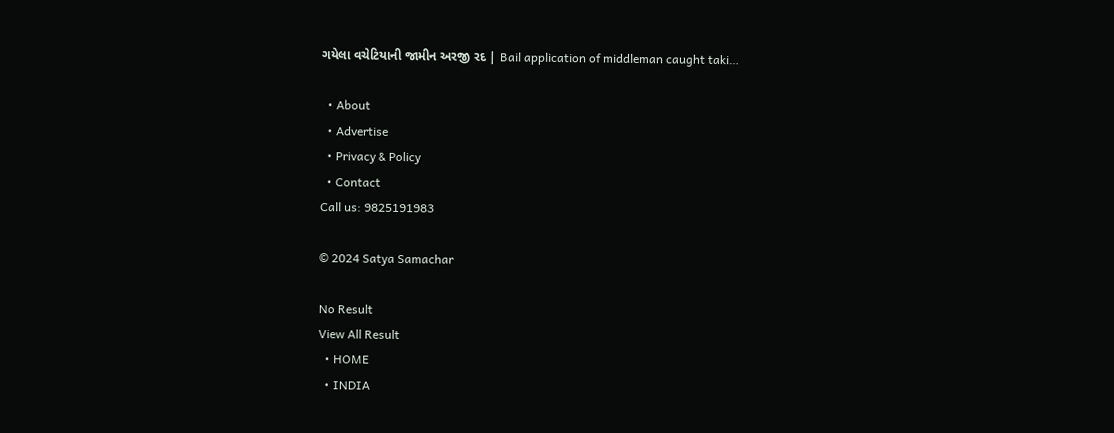ગયેલા વચેટિયાની જામીન અરજી રદ | Bail application of middleman caught taki…

  • About
  • Advertise
  • Privacy & Policy
  • Contact
Call us: 9825191983

© 2024 Satya Samachar

No Result
View All Result
  • HOME
  • INDIA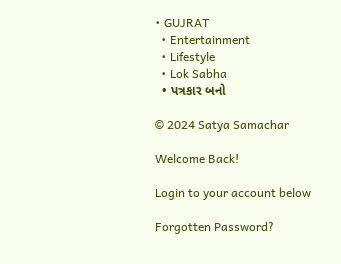• GUJRAT
  • Entertainment
  • Lifestyle
  • Lok Sabha
  • પત્રકાર બનો

© 2024 Satya Samachar

Welcome Back!

Login to your account below

Forgotten Password?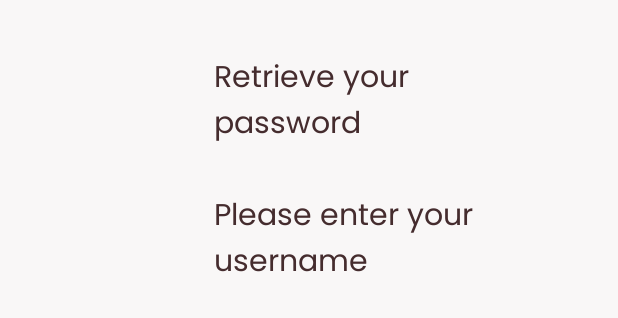Retrieve your password

Please enter your username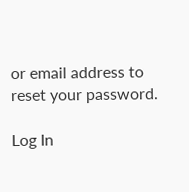or email address to reset your password.

Log In